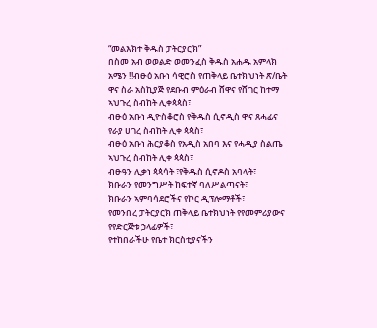“መልእክተ ቅዱስ ፓትርያርክ”
በስመ አብ ወወልድ ወመንፈስ ቅዱስ አሐዱ አምላክ አሜን !!ብፁዕ አቡነ ሳዊሮስ የጠቅላይ ቤተክህነት ጽ/ቤት ዋና ስራ አስኪያጅ የደቡብ ምዕራብ ሸዋና የሸገር ከተማ ኣህጉረ ስብከት ሊቀጳጳስ፣
ብፁዕ አቡነ ዲዮስቆሮስ የቅዱስ ሲኖዲስ ዋና ጸሓፊና የራያ ሀገረ ስብከት ሊቀ ጳጳስ፣
ብፁዕ አቡነ ሕርያቆስ የአዲስ አበባ እና የሓዲያ ስልጤ ኣህጉረ ስብከት ሊቀ ጳጳስ፣
ብፁዓን ሊቃነ ጳጳሳት ፣የቅዱስ ሲኖዶስ አባላት፣
ክቡራን የመንግሥት ከፍተኛ ባለሥልጣናት፣
ክቡራን ኣምባሳደሮችና የኮር ዲፕሎማቶች፣
የመንበረ ፓትርያርክ ጠቅላይ ቤተክህነት የየመምሪያውና የየድርጅቱ ኃላፊዎች፣
የተከበራችሁ የቤተ ክርስቲያናችን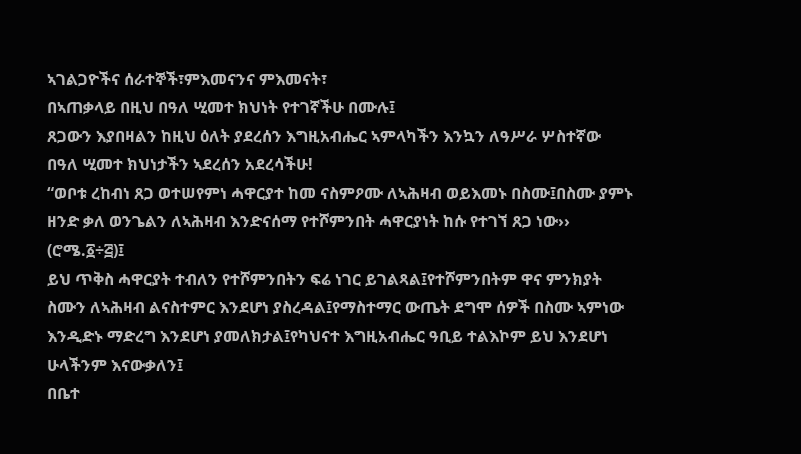ኣገልጋዮችና ሰራተኞች፣ምእመናንና ምእመናት፣
በኣጠቃላይ በዚህ በዓለ ሢመተ ክህነት የተገኛችሁ በሙሉ፤
ጸጋውን እያበዛልን ከዚህ ዕለት ያደረሰን እግዚአብሔር ኣምላካችን እንኳን ለዓሥራ ሦስተኛው በዓለ ሢመተ ክህነታችን ኣደረሰን አደረሳችሁ!
“ወቦቱ ረከብነ ጸጋ ወተሠየምነ ሓዋርያተ ከመ ናስምዖሙ ለኣሕዛብ ወይእመኑ በስሙ፤በስሙ ያምኑ ዘንድ ቃለ ወንጌልን ለኣሕዛብ እንድናሰማ የተሾምንበት ሓዋርያነት ከሱ የተገኘ ጸጋ ነው›› (ሮሜ.፩÷፭)፤
ይህ ጥቅስ ሓዋርያት ተብለን የተሾምንበትን ፍሬ ነገር ይገልጻል፤የተሾምንበትም ዋና ምንክያት ስሙን ለኣሕዛብ ልናስተምር እንደሆነ ያስረዳል፤የማስተማር ውጤት ደግሞ ሰዎች በስሙ ኣምነው እንዲድኑ ማድረግ እንደሆነ ያመለክታል፤የካህናተ እግዚአብሔር ዓቢይ ተልእኮም ይህ እንደሆነ ሁላችንም እናውቃለን፤
በቤተ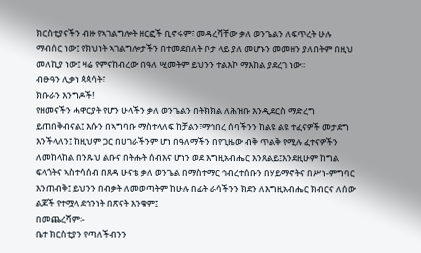ክርስቲያናችን ብዙ የኣገልግሎት ዘርፎች ቢኖሩም፣ መዳረሻቸው ቃለ ወንጌልን ለፍጥረት ሁሉ ማብሰር ነው፤ የክህነት ኣገልግሎታችን በተመደበለት ቦታ ላይ ያለ መሆኑን መመዘን ያለበትም በዚህ መለኪያ ነው፤ ዛሬ የምናከብረው በዓለ ሢመትም ይህንን ተልእኮ ማእከል ያደረገ ነው፡፡
ብፁዓን ሊቃነ ጳጳሳት፣
ክቡራን እንግዶች!
የዘመናችን ሓዋርያት የሆን ሁላችን ቃለ ወንጌልን በትክክል ለሕዝቡ እንዲደርስ ማድረግ ይጠበቅብናል፤ እሱን በኣግባቡ ማስተላለፍ ከቻልን፣ማኅበረ ሰባችንን ከልዩ ልዩ ተፈናዎች መታደግ እንችላለን፤ ከዚህም ጋር በሀገራችንም ሆነ በዓለማችን በየጊዜው ብቅ ጥልቅ የሚሉ ፈተናዎችን ለመከላከል በንጹህ ልቡና በትሑት ሰብእና ሆነን ወደ እግዚአብሔር እንጸልይ፤እንደዚሁም ከግል ፍላጎትና ኣስተሳሰብ በጸዳ ሁናቴ ቃለ ወንጌል በማስተማር ኅብረተሰቡን በሃይማኖትና በሥነ-ምግባር እንጠብቅ፤ ይህንን በብቃት ለመወጣትም ከሁሉ በፊት ራሳችንን ክደን ለእግዚአብሔር ክብርና ለሰው ልጆች የተሟላ ደኅንነት በጽናት እንቁም፤
በመጨረሻም፡-
ቤተ ክርስቲያን የጣለችብንን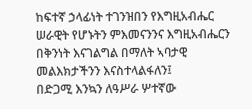ከፍተኛ ኃላፊነት ተገንዝበን የእግዚአብሔር ሠራዊት የሆኑትን ምእመናንንና እግዚአብሔርን በቅንነት እናገልግል በማለት ኣባታዊ መልእክታችንን እናስተላልፋለን፤
በድጋሚ እንኳን ለዓሥራ ሦተኛው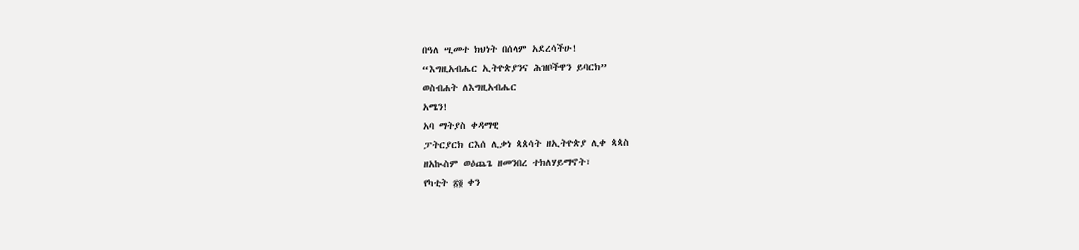በዓለ ሢመተ ክህነት በሰላም አደረሳችሁ!
“እግዚአብሔር ኢትዮጵያንና ሕዝቦችዋን ይባርክ”
ወስብሐት ለእግዚአብሔር
አሜን!
አባ ማትያስ ቀዳማዊ
ፓትርያርክ ርእሰ ሊቃነ ጳጰሳት ዘኢትዮጵያ ሊቀ ጳጳስ
ዘአኲስም ወዕጨጌ ዘመንበረ ተክለሃይማኖት፣
የካቲት ፳፬ ቀን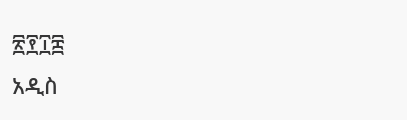፳፻፲፰
አዲስ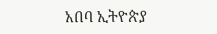አበባ ኢትዮጵያ